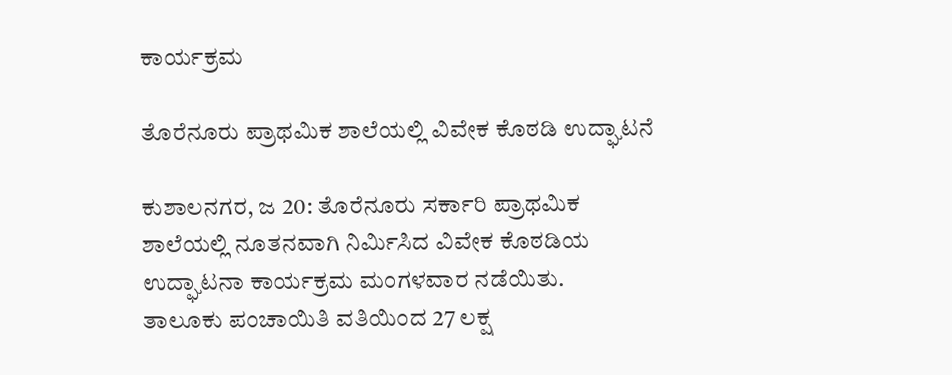ಕಾರ್ಯಕ್ರಮ

ತೊರೆನೂರು ಪ್ರಾಥಮಿಕ ಶಾಲೆಯಲ್ಲಿ ವಿವೇಕ ಕೊಠಡಿ ಉದ್ಘಾಟನೆ

ಕುಶಾಲನಗರ, ಜ 20: ತೊರೆನೂರು ಸರ್ಕಾರಿ ಪ್ರಾಥಮಿಕ ಶಾಲೆಯಲ್ಲಿ ನೂತನವಾಗಿ ನಿರ್ಮಿಸಿದ ವಿವೇಕ ಕೊಠಡಿಯ ಉದ್ಘಾಟನಾ ಕಾರ್ಯಕ್ರಮ ಮಂಗಳವಾರ ನಡೆಯಿತು.
ತಾಲೂಕು ಪಂಚಾಯಿತಿ ವತಿಯಿಂದ 27 ಲಕ್ಷ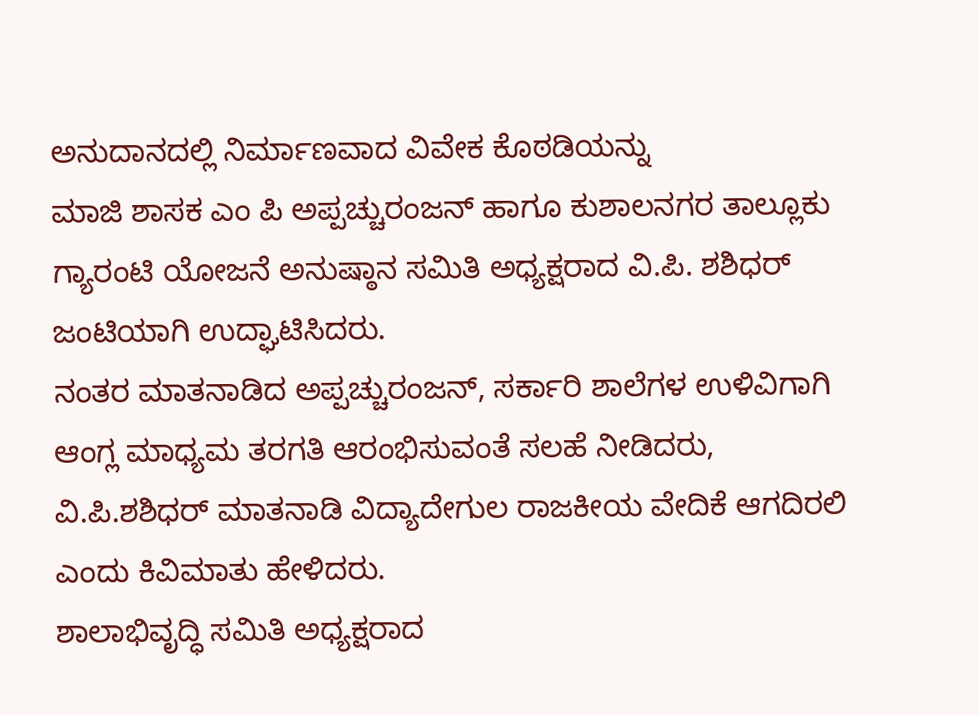ಅನುದಾನದಲ್ಲಿ ನಿರ್ಮಾಣವಾದ ವಿವೇಕ ಕೊಠಡಿಯನ್ನು
ಮಾಜಿ ಶಾಸಕ ಎಂ ಪಿ ಅಪ್ಪಚ್ಚುರಂಜನ್ ಹಾಗೂ ಕುಶಾಲನಗರ ತಾಲ್ಲೂಕು ಗ್ಯಾರಂಟಿ ಯೋಜನೆ ಅನುಷ್ಠಾನ ಸಮಿತಿ ಅಧ್ಯಕ್ಷರಾದ ವಿ.ಪಿ. ಶಶಿಧರ್ ಜಂಟಿಯಾಗಿ ಉದ್ಘಾಟಿಸಿದರು.
ನಂತರ ಮಾತನಾಡಿದ ಅಪ್ಪಚ್ಚುರಂಜನ್, ಸರ್ಕಾರಿ ಶಾಲೆಗಳ ಉಳಿವಿಗಾಗಿ ಆಂಗ್ಲ ಮಾಧ್ಯಮ ತರಗತಿ ಆರಂಭಿಸುವಂತೆ ಸಲಹೆ ನೀಡಿದರು,
ವಿ.ಪಿ.ಶಶಿಧರ್ ಮಾತನಾಡಿ ವಿದ್ಯಾದೇಗುಲ ರಾಜಕೀಯ ವೇದಿಕೆ ಆಗದಿರಲಿ ಎಂದು ಕಿವಿಮಾತು ಹೇಳಿದರು.
ಶಾಲಾಭಿವೃದ್ಧಿ ಸಮಿತಿ ಅಧ್ಯಕ್ಷರಾದ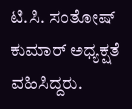ಟಿ.ಸಿ. ಸಂತೋಷ್ ಕುಮಾರ್ ಅಧ್ಯಕ್ಷತೆ ವಹಿಸಿದ್ದರು.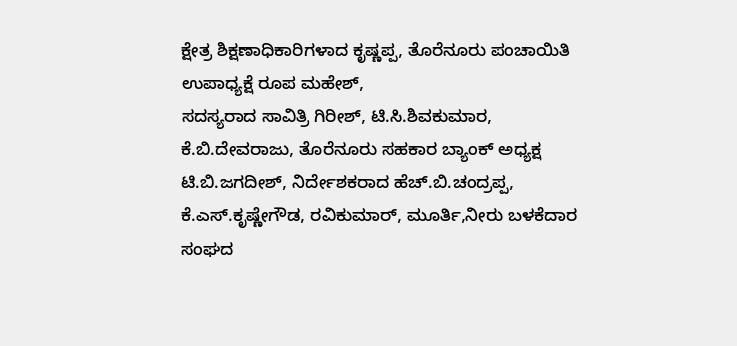ಕ್ಷೇತ್ರ ಶಿಕ್ಷಣಾಧಿಕಾರಿಗಳಾದ ಕೃಷ್ಣಪ್ಪ, ತೊರೆನೂರು ಪಂಚಾಯಿತಿ ಉಪಾಧ್ಯಕ್ಷೆ ರೂಪ ಮಹೇಶ್,
ಸದಸ್ಯರಾದ ಸಾವಿತ್ರಿ ಗಿರೀಶ್, ಟಿ.ಸಿ.ಶಿವಕುಮಾರ, ಕೆ.ಬಿ.ದೇವರಾಜು, ತೊರೆನೂರು ಸಹಕಾರ ಬ್ಯಾಂಕ್ ಅಧ್ಯಕ್ಷ ಟಿ.ಬಿ.ಜಗದೀಶ್, ನಿರ್ದೇಶಕರಾದ ಹೆಚ್.ಬಿ.ಚಂದ್ರಪ್ಪ, ಕೆ.ಎಸ್.ಕೃಷ್ಣೇಗೌಡ, ರವಿಕುಮಾರ್, ಮೂರ್ತಿ,ನೀರು ಬಳಕೆದಾರ ಸಂಘದ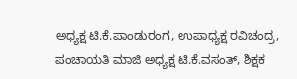ಅಧ್ಯಕ್ಷ ಟಿ.ಕೆ.ಪಾಂಡುರಂಗ, ಉಪಾಧ್ಯಕ್ಷ ರವಿಚಂದ್ರ,
ಪಂಚಾಯತಿ ಮಾಜಿ ಅಧ್ಯಕ್ಷ ಟಿ.ಕೆ.ವಸಂತ್, ಶಿಕ್ಷಕ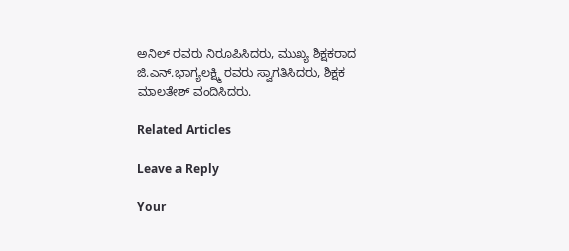ಅನಿಲ್ ರವರು ನಿರೂಪಿಸಿದರು, ಮುಖ್ಯ ಶಿಕ್ಷಕರಾದ ಜಿ.ಎನ್.ಭಾಗ್ಯಲಕ್ಷ್ಮಿ ರವರು ಸ್ವಾಗತಿಸಿದರು, ಶಿಕ್ಷಕ ಮಾಲತೇಶ್ ವಂದಿಸಿದರು.

Related Articles

Leave a Reply

Your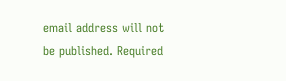email address will not be published. Required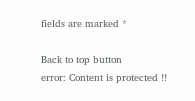fields are marked *

Back to top button
error: Content is protected !!